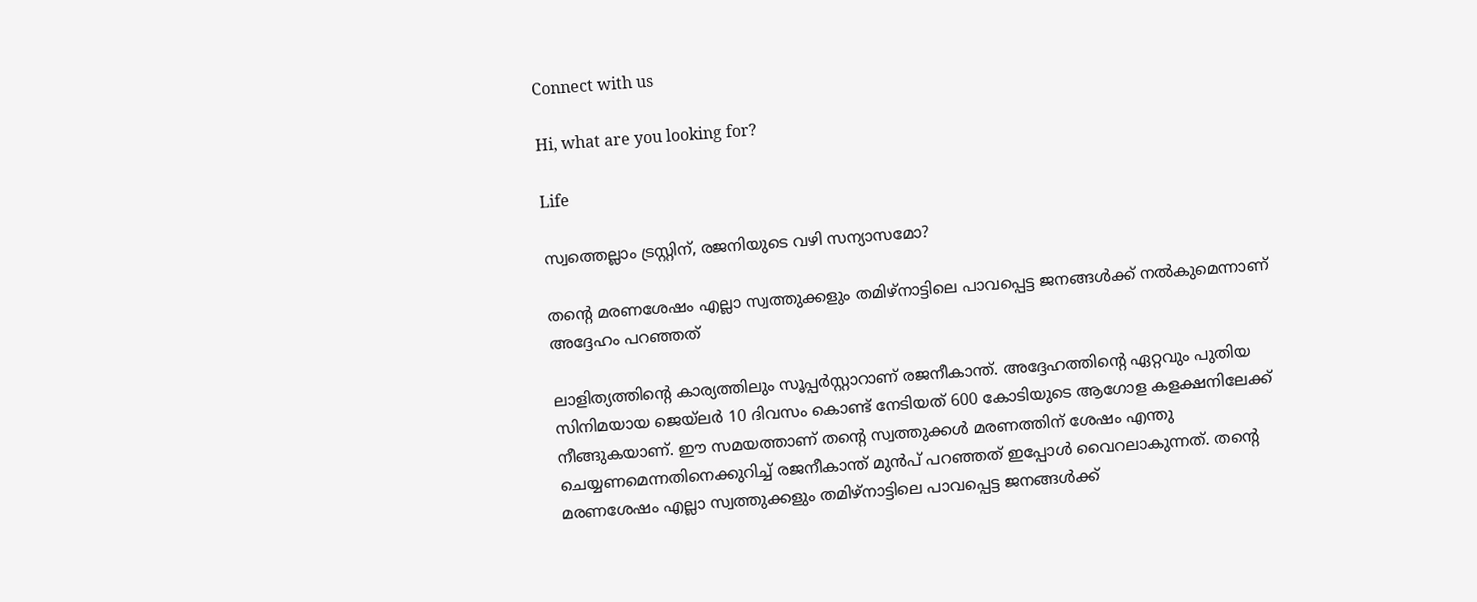Connect with us

Hi, what are you looking for?

Life

സ്വത്തെല്ലാം ട്രസ്റ്റിന്, രജനിയുടെ വഴി സന്യാസമോ?

തന്റെ മരണശേഷം എല്ലാ സ്വത്തുക്കളും തമിഴ്‌നാട്ടിലെ പാവപ്പെട്ട ജനങ്ങള്‍ക്ക് നല്‍കുമെന്നാണ് അദ്ദേഹം പറഞ്ഞത്

ലാളിത്യത്തിന്റെ കാര്യത്തിലും സൂപ്പര്‍സ്റ്റാറാണ് രജനീകാന്ത്. അദ്ദേഹത്തിന്റെ ഏറ്റവും പുതിയ സിനിമയായ ജെയ്‌ലര്‍ 10 ദിവസം കൊണ്ട് നേടിയത് 600 കോടിയുടെ ആഗോള കളക്ഷനിലേക്ക് നീങ്ങുകയാണ്. ഈ സമയത്താണ് തന്റെ സ്വത്തുക്കള്‍ മരണത്തിന് ശേഷം എന്തു ചെയ്യണമെന്നതിനെക്കുറിച്ച് രജനീകാന്ത് മുന്‍പ് പറഞ്ഞത് ഇപ്പോള്‍ വൈറലാകുന്നത്. തന്റെ മരണശേഷം എല്ലാ സ്വത്തുക്കളും തമിഴ്‌നാട്ടിലെ പാവപ്പെട്ട ജനങ്ങള്‍ക്ക്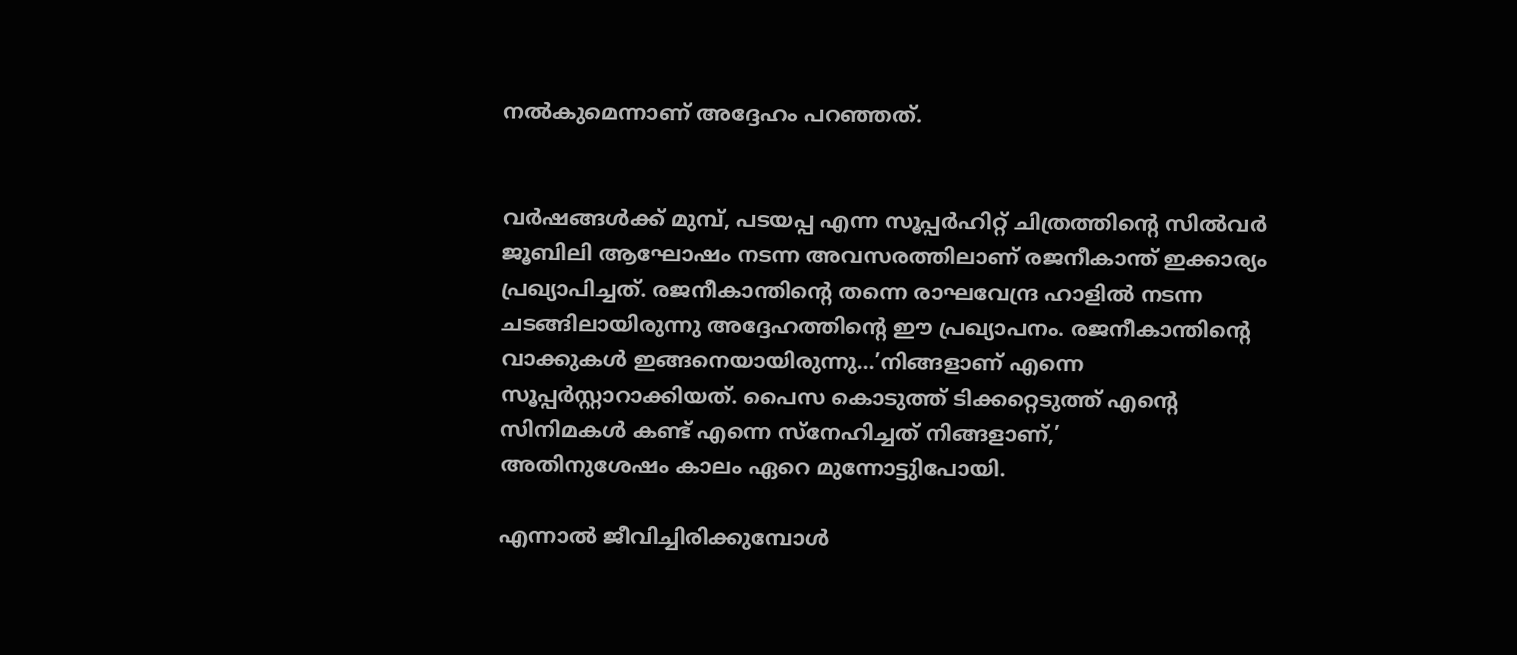നല്‍കുമെന്നാണ് അദ്ദേഹം പറഞ്ഞത്.


വര്‍ഷങ്ങള്‍ക്ക് മുമ്പ്, പടയപ്പ എന്ന സൂപ്പര്‍ഹിറ്റ് ചിത്രത്തിന്റെ സില്‍വര്‍ ജൂബിലി ആഘോഷം നടന്ന അവസരത്തിലാണ് രജനീകാന്ത് ഇക്കാര്യം പ്രഖ്യാപിച്ചത്. രജനീകാന്തിന്റെ തന്നെ രാഘവേന്ദ്ര ഹാളില്‍ നടന്ന ചടങ്ങിലായിരുന്നു അദ്ദേഹത്തിന്റെ ഈ പ്രഖ്യാപനം. രജനീകാന്തിന്റെ വാക്കുകള്‍ ഇങ്ങനെയായിരുന്നു…’നിങ്ങളാണ് എന്നെ സൂപ്പര്‍സ്റ്റാറാക്കിയത്. പൈസ കൊടുത്ത് ടിക്കറ്റെടുത്ത് എന്റെ സിനിമകള്‍ കണ്ട് എന്നെ സ്‌നേഹിച്ചത് നിങ്ങളാണ്,’
അതിനുശേഷം കാലം ഏറെ മുന്നോട്ടുിപോയി.

എന്നാല്‍ ജീവിച്ചിരിക്കുമ്പോള്‍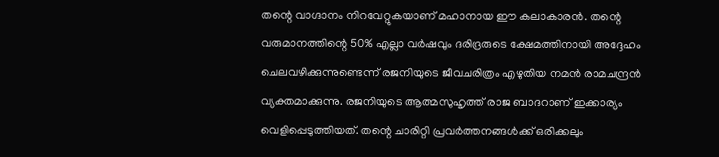തന്റെ വാഗ്ദാനം നിറവേറ്റുകയാണ് മഹാനായ ഈ കലാകാരന്‍. തന്റെ വരുമാനത്തിന്റെ 50% എല്ലാ വര്‍ഷവും ദരിദ്രരുടെ ക്ഷേമത്തിനായി അദ്ദേഹം ചെലവഴിക്കുന്നുണ്ടെന്ന് രജനിയുടെ ജീവചരിത്രം എഴുതിയ നമന്‍ രാമചന്ദ്രന്‍ വ്യക്തമാക്കുന്നു. രജനിയുടെ ആത്മസുഹൃത്ത് രാജ ബാദറാണ് ഇക്കാര്യം വെളിപ്പെടുത്തിയത്. തന്റെ ചാരിറ്റി പ്രവര്‍ത്തനങ്ങള്‍ക്ക് ഒരിക്കലും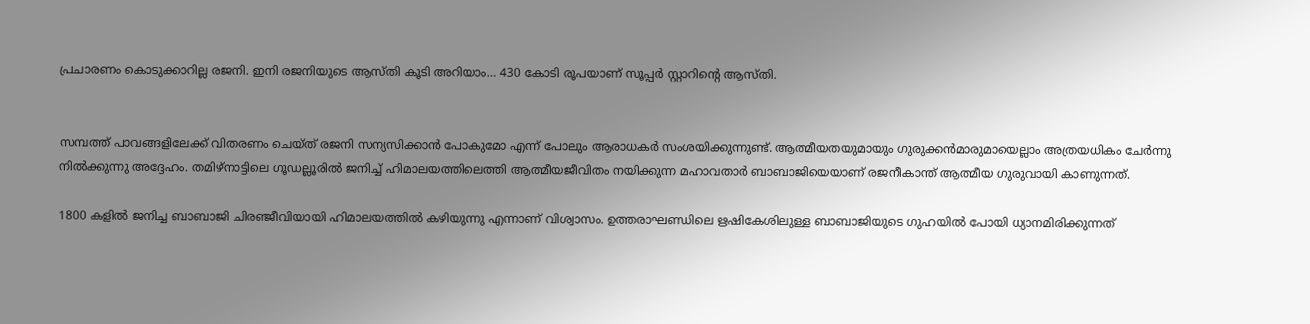പ്രചാരണം കൊടുക്കാറില്ല രജനി. ഇനി രജനിയുടെ ആസ്തി കൂടി അറിയാം… 430 കോടി രൂപയാണ് സൂപ്പര്‍ സ്റ്റാറിന്റെ ആസ്തി.


സമ്പത്ത് പാവങ്ങളിലേക്ക് വിതരണം ചെയ്ത് രജനി സന്യസിക്കാന്‍ പോകുമോ എന്ന് പോലും ആരാധകര്‍ സംശയിക്കുന്നുണ്ട്. ആത്മീയതയുമായും ഗുരുക്കന്‍മാരുമായെല്ലാം അത്രയധികം ചേര്‍ന്നു നില്‍ക്കുന്നു അദ്ദേഹം. തമിഴ്നാട്ടിലെ ഗൂഡല്ലൂരില്‍ ജനിച്ച് ഹിമാലയത്തിലെത്തി ആത്മീയജീവിതം നയിക്കുന്ന മഹാവതാര്‍ ബാബാജിയെയാണ് രജനീകാന്ത് ആത്മീയ ഗുരുവായി കാണുന്നത്.

1800 കളില്‍ ജനിച്ച ബാബാജി ചിരഞ്ജീവിയായി ഹിമാലയത്തില്‍ കഴിയുന്നു എന്നാണ് വിശ്വാസം. ഉത്തരാഘണ്ഡിലെ ഋഷികേശിലുള്ള ബാബാജിയുടെ ഗുഹയില്‍ പോയി ധ്യാനമിരിക്കുന്നത്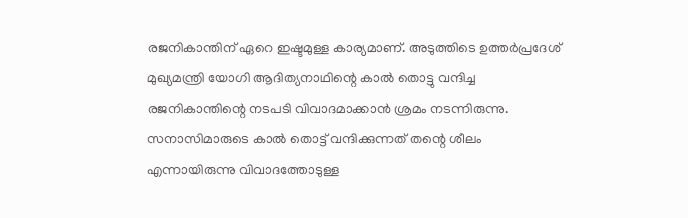രജനികാന്തിന് ഏറെ ഇഷ്ടമുള്ള കാര്യമാണ്. അടുത്തിടെ ഉത്തര്‍പ്രദേശ് മുഖ്യമന്ത്രി യോഗി ആദിത്യനാഥിന്റെ കാല്‍ തൊട്ടു വന്ദിച്ച രജനികാന്തിന്റെ നടപടി വിവാദമാക്കാന്‍ ശ്രമം നടന്നിരുന്നു. സനാസിമാരുടെ കാല്‍ തൊട്ട് വന്ദിക്കുന്നത് തന്റെ ശീലം എന്നായിരുന്നു വിവാദത്തോടുള്ള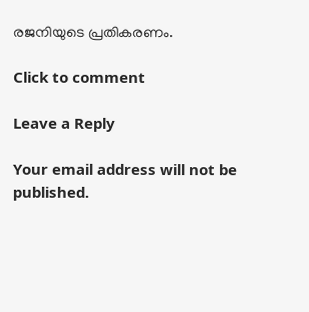രജനിയുടെ പ്രതികരണം.

Click to comment

Leave a Reply

Your email address will not be published.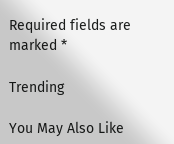Required fields are marked *

Trending

You May Also Like